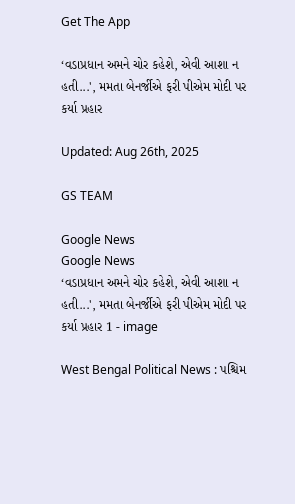Get The App

‘વડાપ્રધાન અમને ચોર કહેશે, એવી આશા ન હતી...', મમતા બેનર્જીએ ફરી પીએમ મોદી પર કર્યા પ્રહાર

Updated: Aug 26th, 2025

GS TEAM

Google News
Google News
‘વડાપ્રધાન અમને ચોર કહેશે, એવી આશા ન હતી...', મમતા બેનર્જીએ ફરી પીએમ મોદી પર કર્યા પ્રહાર 1 - image

West Bengal Political News : પશ્ચિમ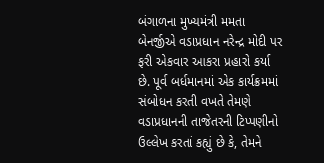બંગાળના મુખ્યમંત્રી મમતા બેનર્જીએ વડાપ્રધાન નરેન્દ્ર મોદી પર ફરી એકવાર આકરા પ્રહારો કર્યા છે. પૂર્વ બર્ધમાનમાં એક કાર્યક્રમમાં સંબોધન કરતી વખતે તેમણે વડાપ્રધાનની તાજેતરની ટિપ્પણીનો ઉલ્લેખ કરતાં કહ્યું છે કે, તેમને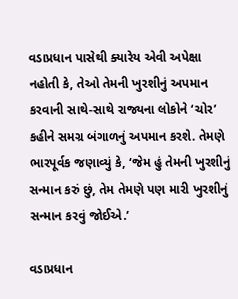વડાપ્રધાન પાસેથી ક્યારેય એવી અપેક્ષા નહોતી કે, તેઓ તેમની ખુરશીનું અપમાન કરવાની સાથે-સાથે રાજ્યના લોકોને ‘ચોર’ કહીને સમગ્ર બંગાળનું અપમાન કરશે. તેમણે ભારપૂર્વક જણાવ્યું કે, ‘જેમ હું તેમની ખુરશીનું સન્માન કરું છું, તેમ તેમણે પણ મારી ખુરશીનું સન્માન કરવું જોઈએ.’

વડાપ્રધાન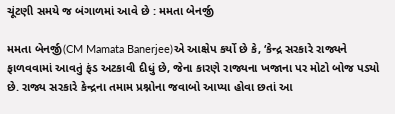ચૂંટણી સમયે જ બંગાળમાં આવે છે : મમતા બેનર્જી

મમતા બેનર્જી(CM Mamata Banerjee)એ આક્ષેપ કર્યો છે કે, ‘કેન્દ્ર સરકારે રાજ્યને ફાળવવામાં આવતું ફંડ અટકાવી દીધું છે, જેના કારણે રાજ્યના ખજાના પર મોટો બોજ પડ્યો છે. રાજ્ય સરકારે કેન્દ્રના તમામ પ્રશ્નોના જવાબો આપ્યા હોવા છતાં આ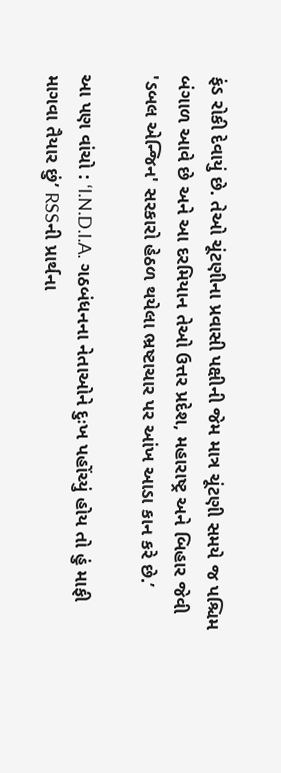ફંડ રોકી દેવાયું છે. તેઓ ચૂંટણીના પ્રવાસી પક્ષીની જેમ માત્ર ચૂંટણી સમયે જ પશ્ચિમ બંગાળ આવે છે અને આ દરમિયાન તેઓ ઉત્તર પ્રદેશ, મહારાષ્ટ્ર અને બિહાર જેવી 'ડબલ એન્જિન' સરકારો હેઠળ થયેલા ભ્રષ્ટાચાર પર આંખ આડા કાન કરે છે.’

આ પણ વાંચો : ‘I.N.D.I.A. ગઠબંધનના નેતાઓને દુઃખ પહોંચ્યું હોય તો હું માફી માગવા તૈયાર છું’ RSSની પ્રાર્થના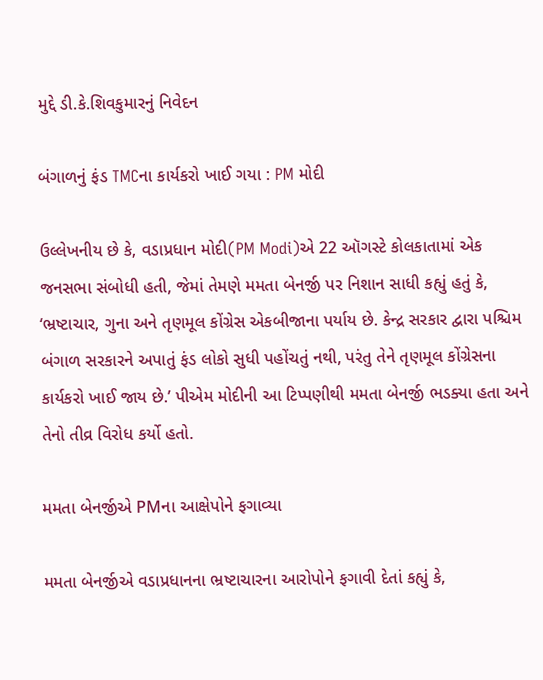મુદ્દે ડી.કે.શિવકુમારનું નિવેદન

બંગાળનું ફંડ TMCના કાર્યકરો ખાઈ ગયા : PM મોદી

ઉલ્લેખનીય છે કે, વડાપ્રધાન મોદી(PM Modi)એ 22 ઑગસ્ટે કોલકાતામાં એક જનસભા સંબોધી હતી, જેમાં તેમણે મમતા બેનર્જી પર નિશાન સાધી કહ્યું હતું કે, ‘ભ્રષ્ટાચાર, ગુના અને તૃણમૂલ કોંગ્રેસ એકબીજાના પર્યાય છે. કેન્દ્ર સરકાર દ્વારા પશ્ચિમ બંગાળ સરકારને અપાતું ફંડ લોકો સુધી પહોંચતું નથી, પરંતુ તેને તૃણમૂલ કોંગ્રેસના કાર્યકરો ખાઈ જાય છે.’ પીએમ મોદીની આ ટિપ્પણીથી મમતા બેનર્જી ભડક્યા હતા અને તેનો તીવ્ર વિરોધ કર્યો હતો.

મમતા બેનર્જીએ PMના આક્ષેપોને ફગાવ્યા

મમતા બેનર્જીએ વડાપ્રધાનના ભ્રષ્ટાચારના આરોપોને ફગાવી દેતાં કહ્યું કે,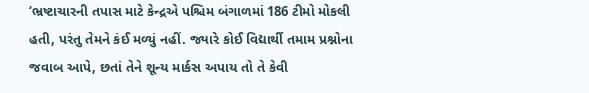‘ભ્રષ્ટાચારની તપાસ માટે કેન્દ્રએ પશ્ચિમ બંગાળમાં 186 ટીમો મોકલી હતી, પરંતુ તેમને કંઈ મળ્યું નહીં. જ્યારે કોઈ વિદ્યાર્થી તમામ પ્રશ્નોના જવાબ આપે, છતાં તેને શૂન્ય માર્કસ અપાય તો તે કેવી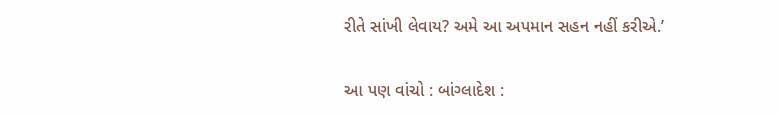રીતે સાંખી લેવાય? અમે આ અપમાન સહન નહીં કરીએ.’

આ પણ વાંચો : બાંગ્લાદેશ :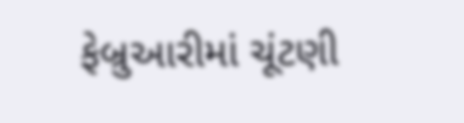ફેબ્રુઆરીમાં ચૂંટણી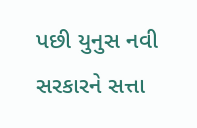પછી યુનુસ નવી સરકારને સત્તા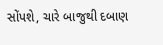સોંપશે, ચારે બાજુથી દબાણ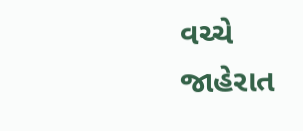વચ્ચે જાહેરાત